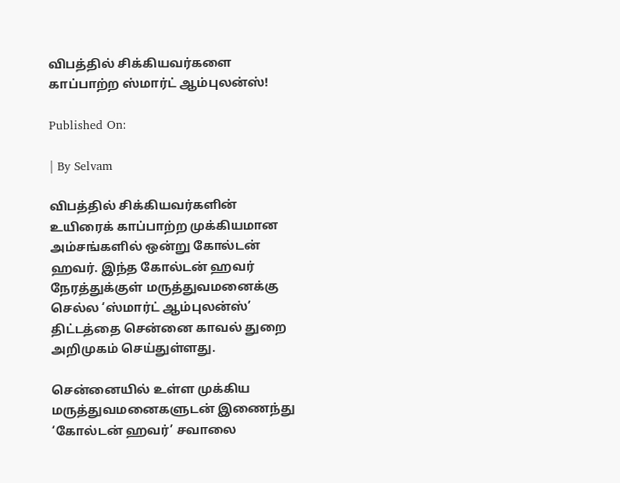விபத்தில் சிக்கியவர்களை காப்பாற்ற ஸ்மார்ட் ஆம்புலன்ஸ்!

Published On:

| By Selvam

விபத்தில் சிக்கியவர்களின் உயிரைக் காப்பாற்ற முக்கியமான அம்சங்களில் ஒன்று கோல்டன் ஹவர். இந்த கோல்டன் ஹவர் நேரத்துக்குள் மருத்துவமனைக்கு செல்ல ‘ஸ்மார்ட் ஆம்புலன்ஸ்’ திட்டத்தை சென்னை காவல் துறை அறிமுகம் செய்துள்ளது.

சென்னையில் உள்ள முக்கிய மருத்துவமனைகளுடன் இணைந்து ‘கோல்டன் ஹவர்’ சவாலை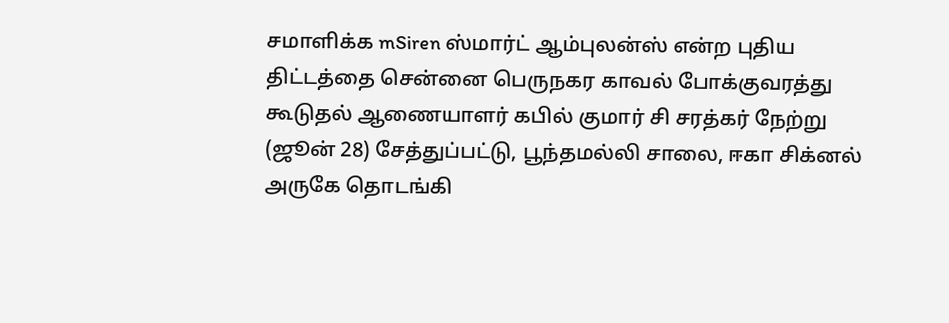சமாளிக்க mSiren ஸ்மார்ட் ஆம்புலன்ஸ் என்ற புதிய திட்டத்தை சென்னை பெருநகர காவல் போக்குவரத்து கூடுதல் ஆணையாளர் கபில் குமார் சி சரத்கர் நேற்று (ஜூன் 28) சேத்துப்பட்டு, பூந்தமல்லி சாலை, ஈகா சிக்னல் அருகே தொடங்கி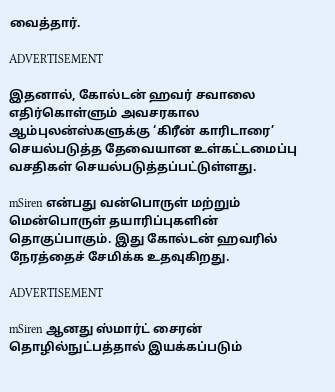வைத்தார்.

ADVERTISEMENT

இதனால், கோல்டன் ஹவர் சவாலை எதிர்கொள்ளும் அவசரகால ஆம்புலன்ஸ்களுக்கு ‘கிரீன் காரிடாரை’ செயல்படுத்த தேவையான உள்கட்டமைப்பு வசதிகள் செயல்படுத்தப்பட்டுள்ளது.

mSiren என்பது வன்பொருள் மற்றும் மென்பொருள் தயாரிப்புகளின் தொகுப்பாகும். இது கோல்டன் ஹவரில் நேரத்தைச் சேமிக்க உதவுகிறது.

ADVERTISEMENT

mSiren ஆனது ஸ்மார்ட் சைரன் தொழில்நுட்பத்தால் இயக்கப்படும்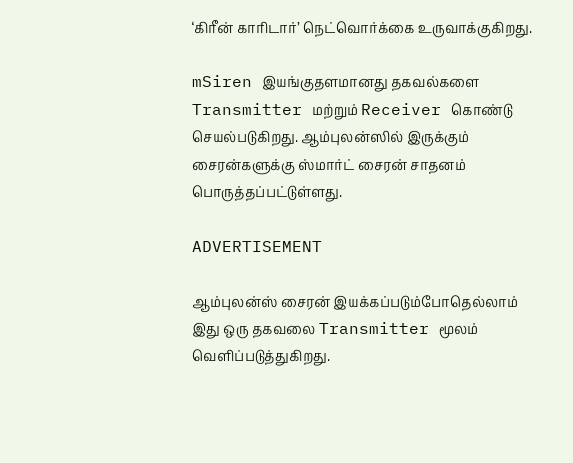‘கிரீன் காரிடார்’ நெட்வொர்க்கை உருவாக்குகிறது.

mSiren இயங்குதளமானது தகவல்களை Transmitter மற்றும் Receiver கொண்டு செயல்படுகிறது. ஆம்புலன்ஸில் இருக்கும் சைரன்களுக்கு ஸ்மார்ட் சைரன் சாதனம் பொருத்தப்பட்டுள்ளது.

ADVERTISEMENT

ஆம்புலன்ஸ் சைரன் இயக்கப்படும்போதெல்லாம் இது ஒரு தகவலை Transmitter மூலம் வெளிப்படுத்துகிறது.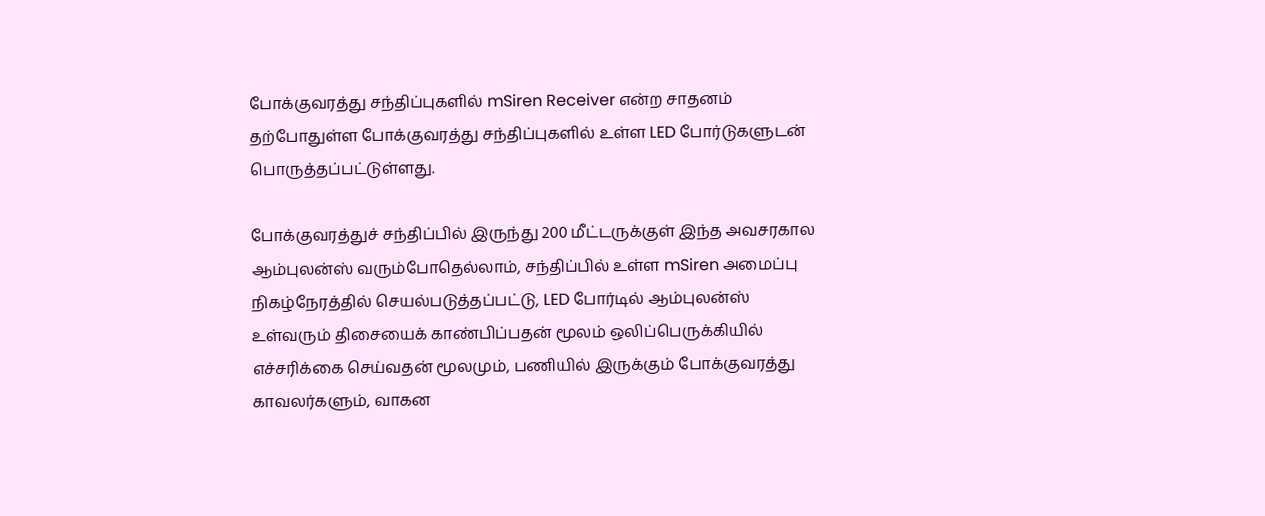போக்குவரத்து சந்திப்புகளில் mSiren Receiver என்ற சாதனம் தற்போதுள்ள போக்குவரத்து சந்திப்புகளில் உள்ள LED போர்டுகளுடன் பொருத்தப்பட்டுள்ளது.

போக்குவரத்துச் சந்திப்பில் இருந்து 200 மீட்டருக்குள் இந்த அவசரகால ஆம்புலன்ஸ் வரும்போதெல்லாம், சந்திப்பில் உள்ள mSiren அமைப்பு நிகழ்நேரத்தில் செயல்படுத்தப்பட்டு, LED போர்டில் ஆம்புலன்ஸ் உள்வரும் திசையைக் காண்பிப்பதன் மூலம் ஒலிப்பெருக்கியில் எச்சரிக்கை செய்வதன் மூலமும், பணியில் இருக்கும் போக்குவரத்து காவலர்களும், வாகன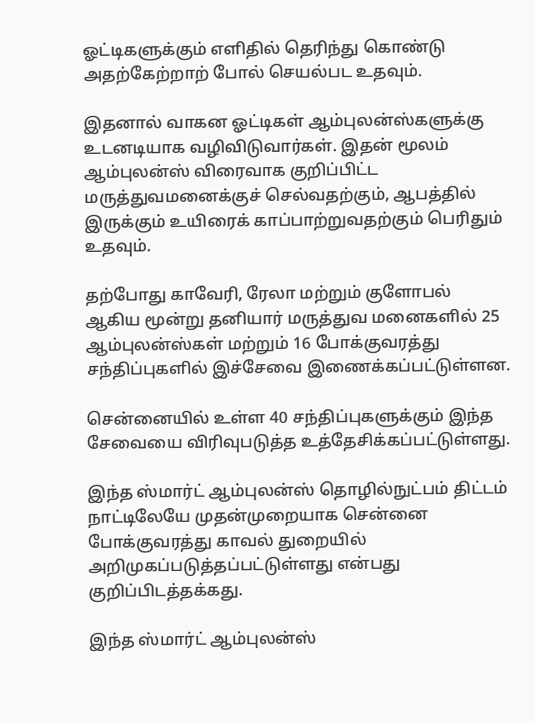ஓட்டிகளுக்கும் எளிதில் தெரிந்து கொண்டு அதற்கேற்றாற் போல் செயல்பட உதவும்.

இதனால் வாகன ஓட்டிகள் ஆம்புலன்ஸ்களுக்கு உடனடியாக வழிவிடுவார்கள். இதன் மூலம் ஆம்புலன்ஸ் விரைவாக குறிப்பிட்ட மருத்துவமனைக்குச் செல்வதற்கும், ஆபத்தில் இருக்கும் உயிரைக் காப்பாற்றுவதற்கும் பெரிதும் உதவும்.

தற்போது காவேரி, ரேலா மற்றும் குளோபல் ஆகிய மூன்று தனியார் மருத்துவ மனைகளில் 25 ஆம்புலன்ஸ்கள் மற்றும் 16 போக்குவரத்து சந்திப்புகளில் இச்சேவை இணைக்கப்பட்டுள்ளன.

சென்னையில் உள்ள 40 சந்திப்புகளுக்கும் இந்த சேவையை விரிவுபடுத்த உத்தேசிக்கப்பட்டுள்ளது.

இந்த ஸ்மார்ட் ஆம்புலன்ஸ் தொழில்நுட்பம் திட்டம் நாட்டிலேயே முதன்முறையாக சென்னை போக்குவரத்து காவல் துறையில் அறிமுகப்படுத்தப்பட்டுள்ளது என்பது குறிப்பிடத்தக்கது.

இந்த ஸ்மார்ட் ஆம்புலன்ஸ்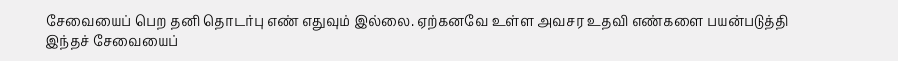சேவையைப் பெற தனி தொடர்பு எண் எதுவும் இல்லை. ஏற்கனவே உள்ள அவசர உதவி எண்களை பயன்படுத்தி இந்தச் சேவையைப்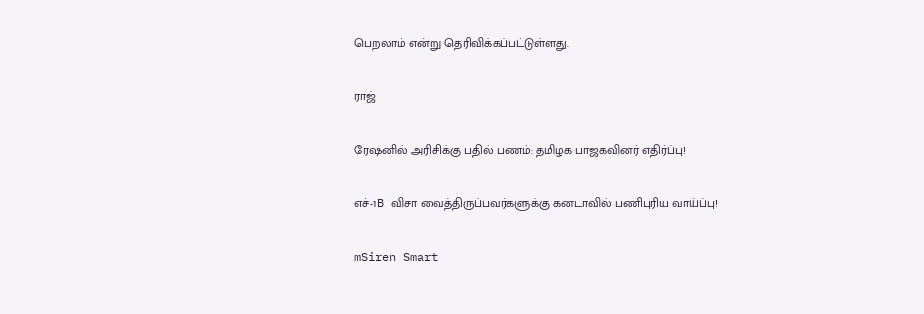பெறலாம் என்று தெரிவிக்கப்பட்டுள்ளது.

ராஜ்

ரேஷனில் அரிசிக்கு பதில் பணம்: தமிழக பாஜகவினர் எதிர்ப்பு!

எச்-1B விசா வைத்திருப்பவர்களுக்கு கனடாவில் பணிபுரிய வாய்ப்பு!

mSiren Smart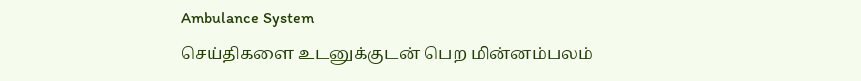Ambulance System
செய்திகளை உடனுக்குடன் பெற மின்னம்பலம்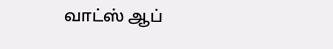வாட்ஸ் ஆப்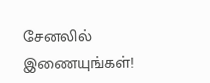சேனலில் இணையுங்கள்!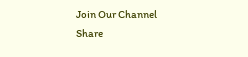Join Our Channel
Share